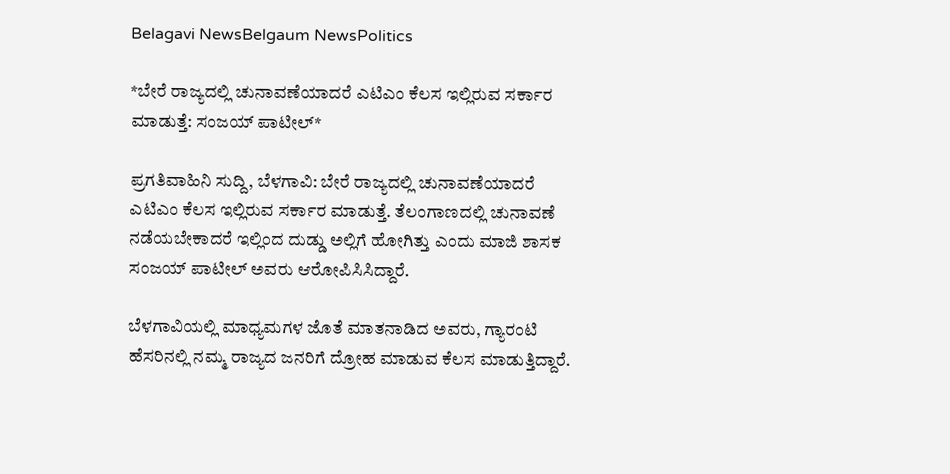Belagavi NewsBelgaum NewsPolitics

*ಬೇರೆ ರಾಜ್ಯದಲ್ಲಿ ಚುನಾವಣೆಯಾದರೆ ಎಟಿಎಂ ಕೆಲಸ ಇಲ್ಲಿರುವ ಸರ್ಕಾರ ಮಾಡುತ್ತೆ: ಸಂಜಯ್ ಪಾಟೀಲ್*

ಪ್ರಗತಿವಾಹಿನಿ ಸುದ್ದಿ, ಬೆಳಗಾವಿ: ಬೇರೆ ರಾಜ್ಯದಲ್ಲಿ ಚುನಾವಣೆಯಾದರೆ ಎಟಿಎಂ ಕೆಲಸ ಇಲ್ಲಿರುವ ಸರ್ಕಾರ ಮಾಡುತ್ತೆ‌. ತೆಲಂಗಾಣದಲ್ಲಿ ಚುನಾವಣೆ ನಡೆಯಬೇಕಾದರೆ ಇಲ್ಲಿಂದ ದುಡ್ಡು ಅಲ್ಲಿಗೆ ಹೋಗಿತ್ತು ಎಂದು ಮಾಜಿ ಶಾಸಕ ಸಂಜಯ್ ಪಾಟೀಲ್ ಅವರು ಆರೋಪಿಸಿಸಿದ್ದಾರೆ.

ಬೆಳಗಾವಿಯಲ್ಲಿ ಮಾಧ್ಯಮಗಳ ಜೊತೆ ಮಾತನಾಡಿದ ಅವರು, ಗ್ಯಾರಂಟಿ ಹೆಸರಿನಲ್ಲಿ ನಮ್ಮ ರಾಜ್ಯದ ಜನರಿಗೆ ದ್ರೋಹ ಮಾಡುವ ಕೆಲಸ ಮಾಡುತ್ತಿದ್ದಾರೆ.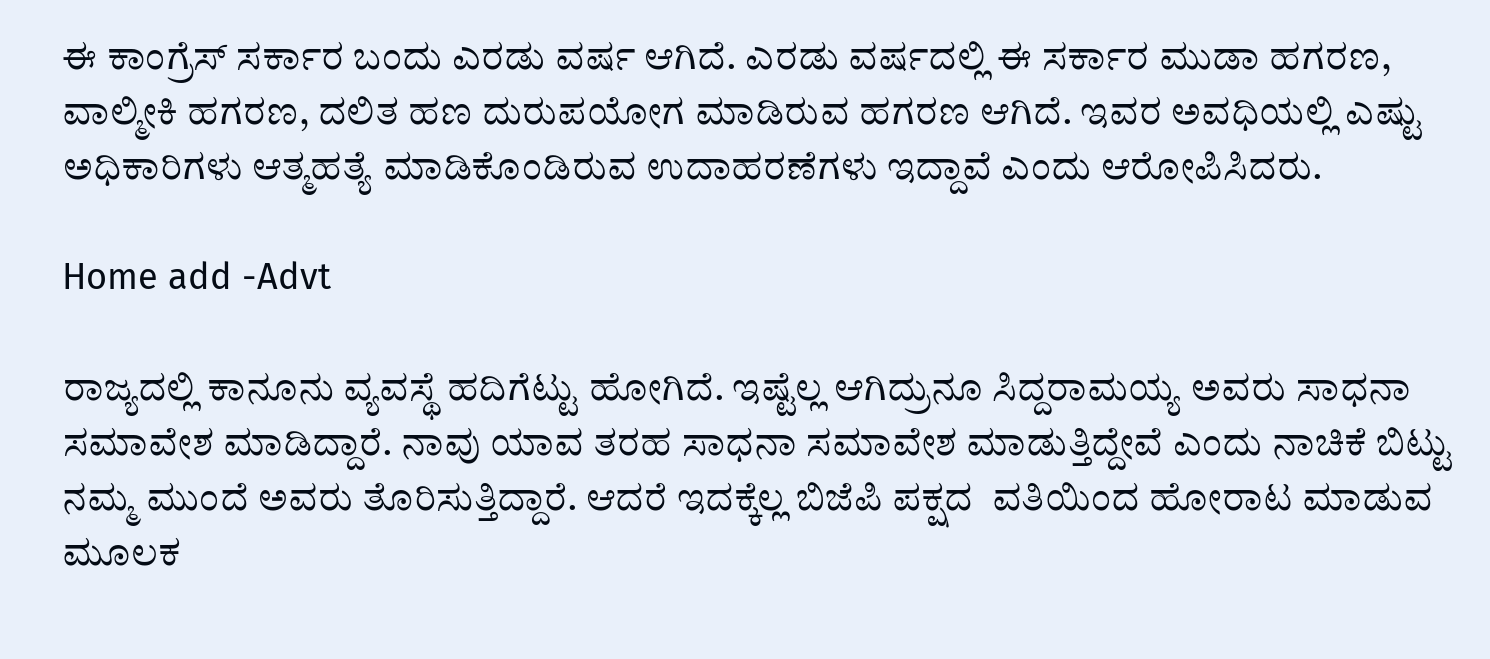ಈ ಕಾಂಗ್ರೆಸ್ ಸರ್ಕಾರ ಬಂದು ಎರಡು ವರ್ಷ ಆಗಿದೆ. ಎರಡು ವರ್ಷದಲ್ಲಿ ಈ ಸರ್ಕಾರ ಮುಡಾ ಹಗರಣ, ವಾಲ್ಮೀಕಿ ಹಗರಣ, ದಲಿತ ಹಣ ದುರುಪಯೋಗ ಮಾಡಿರುವ ಹಗರಣ ಆಗಿದೆ. ಇವರ ಅವಧಿಯಲ್ಲಿ ಎಷ್ಟು ಅಧಿಕಾರಿಗಳು ಆತ್ಮಹತ್ಯೆ ಮಾಡಿಕೊಂಡಿರುವ ಉದಾಹರಣೆಗಳು ಇದ್ದಾವೆ ಎಂದು ಆರೋಪಿಸಿದರು.

Home add -Advt

ರಾಜ್ಯದಲ್ಲಿ ಕಾನೂನು ವ್ಯವಸ್ಥೆ ಹದಿಗೆಟ್ಟು ಹೋಗಿದೆ. ಇಷ್ಟೆಲ್ಲ ಆಗಿದ್ರುನೂ ಸಿದ್ದರಾಮಯ್ಯ ಅವರು ಸಾಧನಾ ಸಮಾವೇಶ ಮಾಡಿದ್ದಾರೆ. ನಾವು ಯಾವ ತರಹ ಸಾಧನಾ ಸಮಾವೇಶ ಮಾಡುತ್ತಿದ್ದೇವೆ ಎಂದು ನಾಚಿಕೆ ಬಿಟ್ಟು ನಮ್ಮ ಮುಂದೆ ಅವರು ತೊರಿಸುತ್ತಿದ್ದಾರೆ. ಆದರೆ ಇದಕ್ಕೆಲ್ಲ ಬಿಜೆಪಿ ಪಕ್ಷದ  ವತಿಯಿಂದ ಹೋರಾಟ ಮಾಡುವ ಮೂಲಕ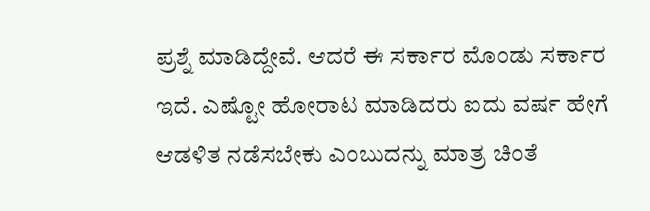ಪ್ರಶ್ನೆ ಮಾಡಿದ್ದೇವೆ. ಆದರೆ ಈ ಸರ್ಕಾರ ಮೊಂಡು ಸರ್ಕಾರ ಇದೆ. ಎಷ್ಟೋ ಹೋರಾಟ ಮಾಡಿದರು ಐದು ವರ್ಷ ಹೇಗೆ ಆಡಳಿತ ನಡೆಸಬೇಕು ಎಂಬುದನ್ನು ಮಾತ್ರ ಚಿಂತೆ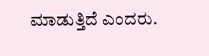ಮಾಡುತ್ತಿದೆ ಎಂದರು.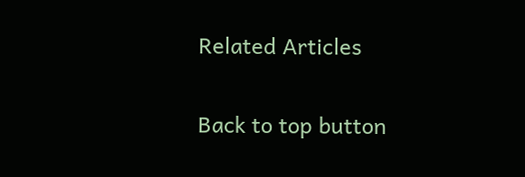Related Articles

Back to top button